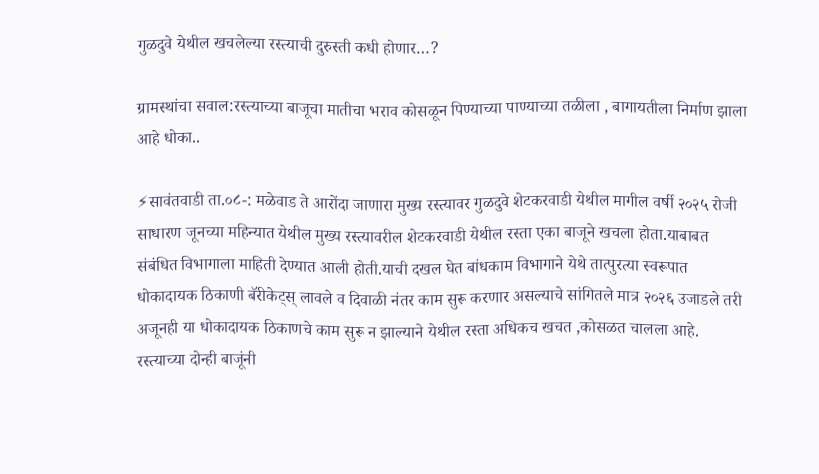गुळदुवे येथील खचलेल्या रस्त्याची दुरुस्ती कधी होणार…?

ग्रामस्थांचा सवाल:रस्त्याच्या बाजूचा मातीचा भराव कोसळून पिण्याच्या पाण्याच्या तळीला , बागायतीला निर्माण झाला आहे धोका..

⚡सावंतवाडी ता.०८-: मळेवाड ते आरोंदा जाणारा मुख्य रस्त्यावर गुळदुवे शेटकरवाडी येथील मागील वर्षी २०२५ रोजी साधारण जूनच्या महिन्यात येथील मुख्य रस्त्यावरील शेटकरवाडी येथील रस्ता एका बाजूने खचला होता.याबाबत संबंधित विभागाला माहिती देण्यात आली होती.याची दखल घेत बांधकाम विभागाने येथे तात्पुरत्या स्वरूपात धोकादायक ठिकाणी बॅरीकेट्स् लावले व दिवाळी नंतर काम सुरू करणार असल्याचे सांगितले मात्र २०२६ उजाडले तरी अजूनही या धोकादायक ठिकाणचे काम सुरू न झाल्याने येथील रस्ता अधिकच खचत ,कोसळत चालला आहे.
रस्त्याच्या दोन्ही बाजूंनी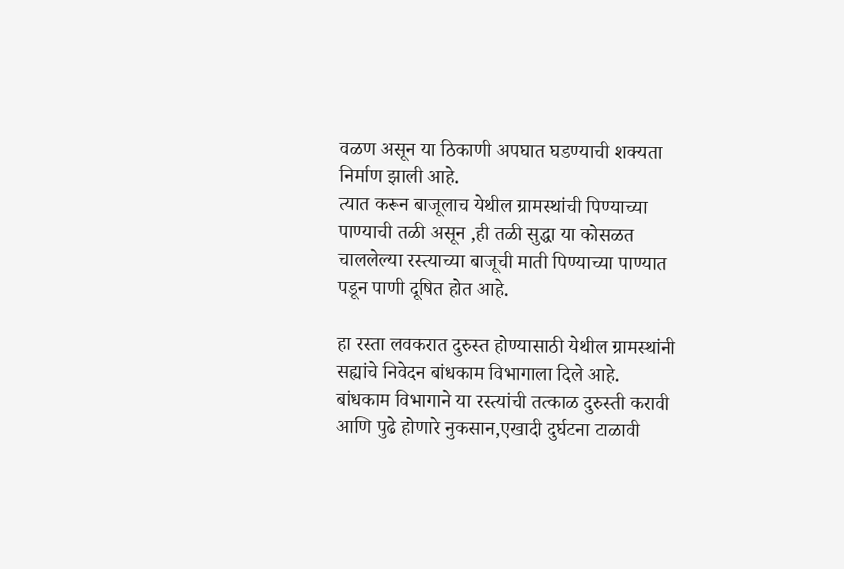वळण असून या ठिकाणी अपघात घडण्याची शक्यता निर्माण झाली आहे.
त्यात करून बाजूलाच येथील ग्रामस्थांची पिण्याच्या पाण्याची तळी असून ,ही तळी सुद्धा या कोसळत चाललेल्या रस्त्याच्या बाजूची माती पिण्याच्या पाण्यात पडून पाणी दूषित होत आहे.

हा रस्ता लवकरात दुरुस्त होण्यासाठी येथील ग्रामस्थांनी सह्यांचे निवेदन बांधकाम विभागाला दिले आहे.
बांधकाम विभागाने या रस्त्यांची तत्काळ दुरुस्ती करावी आणि पुढे होणारे नुकसान,एखादी दुर्घटना टाळावी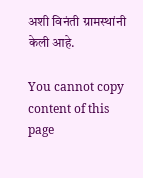अशी विनंती ग्रामस्थांनी केली आहे.

You cannot copy content of this page